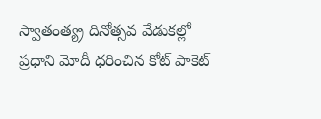స్వాతంత్య్ర దినోత్సవ వేడుకల్లో ప్రధాని మోదీ ధరించిన కోట్ పాకెట్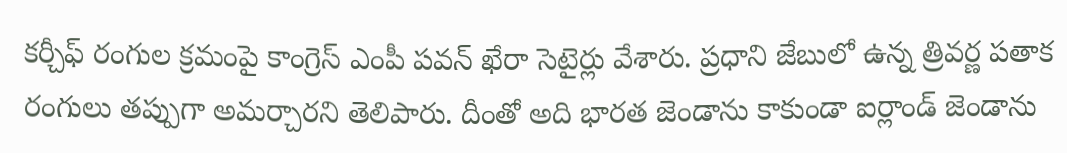కర్చీఫ్ రంగుల క్రమంపై కాంగ్రెస్ ఎంపీ పవన్ ఖేరా సెటైర్లు వేశారు. ప్రధాని జేబులో ఉన్న త్రివర్ణ పతాక రంగులు తప్పుగా అమర్చారని తెలిపారు. దీంతో అది భారత జెండాను కాకుండా ఐర్లాండ్ జెండాను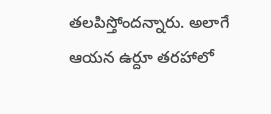తలపిస్తోందన్నారు. అలాగే ఆయన ఉర్దూ తరహాలో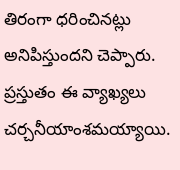తిరంగా ధరించినట్లు అనిపిస్తుందని చెప్పారు. ప్రస్తుతం ఈ వ్యాఖ్యలు చర్చనీయాంశమయ్యాయి.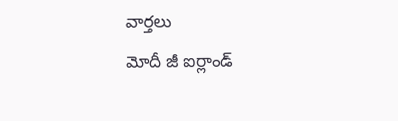వార్తలు
మోదీ జీ ఐర్లాండ్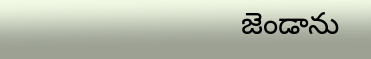జెండాను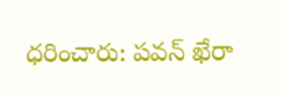ధరించారు: పవన్ ఖేరా